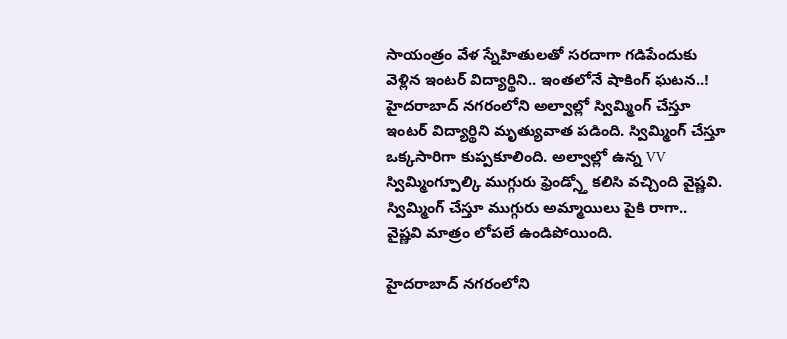సాయంత్రం వేళ స్నేహితులతో సరదాగా గడిపేందుకు వెళ్లిన ఇంటర్ విద్యార్థిని.. ఇంతలోనే షాకింగ్ ఘటన..!
హైదరాబాద్ నగరంలోని అల్వాల్లో స్విమ్మింగ్ చేస్తూ ఇంటర్ విద్యార్థిని మృత్యువాత పడింది. స్విమ్మింగ్ చేస్తూ ఒక్కసారిగా కుప్పకూలింది. అల్వాల్లో ఉన్న VV స్విమ్మింగ్పూల్కి ముగ్గురు ఫ్రెండ్స్తో కలిసి వచ్చింది వైష్ణవి. స్విమ్మింగ్ చేస్తూ ముగ్గురు అమ్మాయిలు పైకి రాగా.. వైష్ణవి మాత్రం లోపలే ఉండిపోయింది.

హైదరాబాద్ నగరంలోని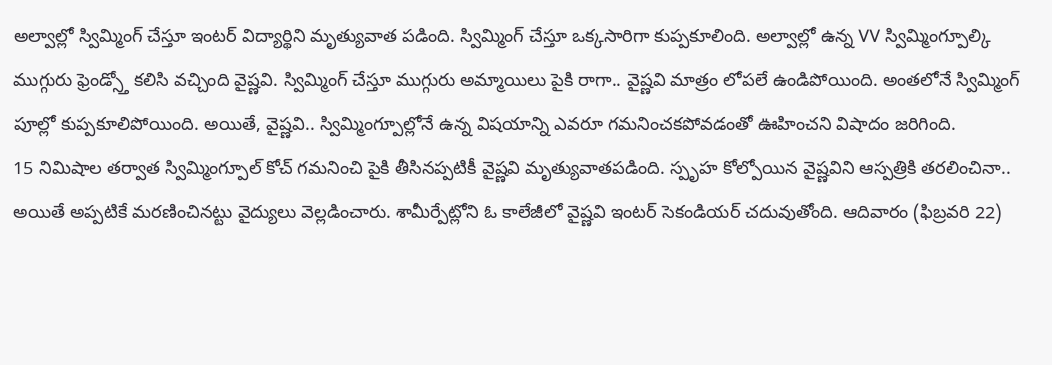అల్వాల్లో స్విమ్మింగ్ చేస్తూ ఇంటర్ విద్యార్థిని మృత్యువాత పడింది. స్విమ్మింగ్ చేస్తూ ఒక్కసారిగా కుప్పకూలింది. అల్వాల్లో ఉన్న VV స్విమ్మింగ్పూల్కి ముగ్గురు ఫ్రెండ్స్తో కలిసి వచ్చింది వైష్ణవి. స్విమ్మింగ్ చేస్తూ ముగ్గురు అమ్మాయిలు పైకి రాగా.. వైష్ణవి మాత్రం లోపలే ఉండిపోయింది. అంతలోనే స్విమ్మింగ్ పూల్లో కుప్పకూలిపోయింది. అయితే, వైష్ణవి.. స్విమ్మింగ్పూల్లోనే ఉన్న విషయాన్ని ఎవరూ గమనించకపోవడంతో ఊహించని విషాదం జరిగింది.
15 నిమిషాల తర్వాత స్విమ్మింగ్పూల్ కోచ్ గమనించి పైకి తీసినప్పటికీ వైష్ణవి మృత్యువాతపడింది. స్పృహ కోల్పోయిన వైష్ణవిని ఆస్పత్రికి తరలించినా.. అయితే అప్పటికే మరణించినట్టు వైద్యులు వెల్లడించారు. శామీర్పేట్లోని ఓ కాలేజీలో వైష్ణవి ఇంటర్ సెకండియర్ చదువుతోంది. ఆదివారం (ఫిబ్రవరి 22)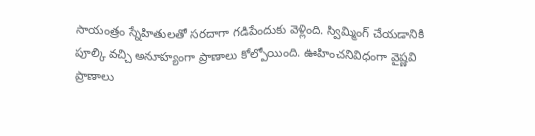సాయంత్రం స్నేహితులతో సరదాగా గడిపేందుకు వెళ్లింది. స్విమ్మింగ్ చేయడానికి పూల్కి వచ్చి అనూహ్యంగా ప్రాణాలు కోల్పోయింది. ఊహించనివిధంగా వైష్ణవి ప్రాణాలు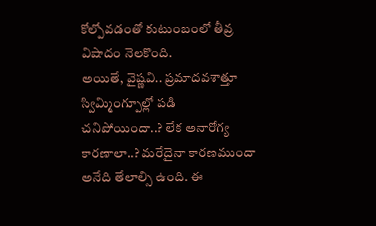కోల్పోవడంతో కుటుంబంలో తీవ్ర విషాదం నెలకొంది.
అయితే, వైష్ణవి.. ప్రమాదవశాత్తూ స్విమ్మింగ్పూల్లో పడి చనిపోయిందా..? లేక అనారోగ్య కారణాలా..? మరేదైనా కారణముందా అనేది తేలాల్సి ఉంది. ఈ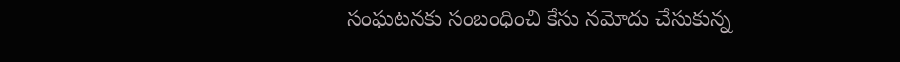సంఘటనకు సంబంధించి కేసు నమోదు చేసుకున్న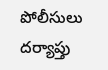పోలీసులు దర్యాప్తు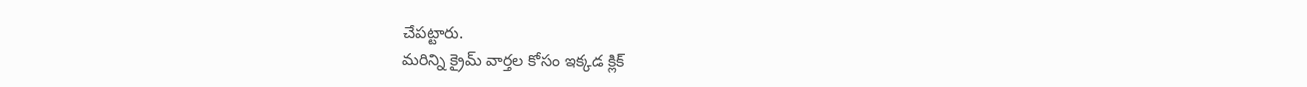చేపట్టారు.
మరిన్ని క్రైమ్ వార్తల కోసం ఇక్కడ క్లిక్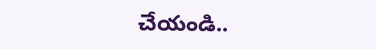చేయండి..